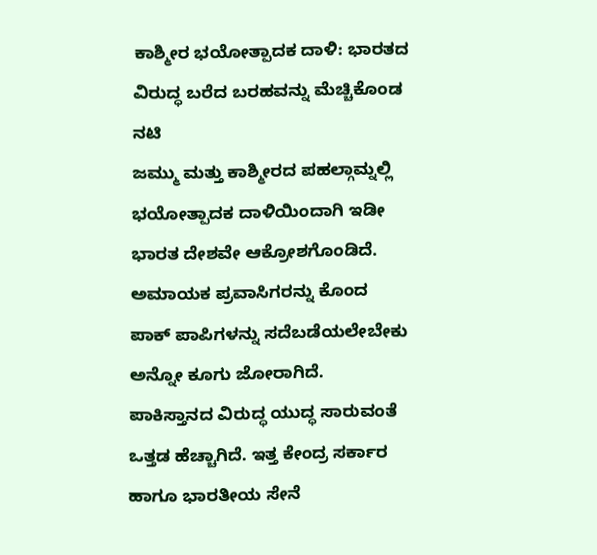ಕಾಶ್ಮೀರ ಭಯೋತ್ಪಾದಕ ದಾಳಿ: ಭಾರತದ ವಿರುದ್ಧ ಬರೆದ ಬರಹವನ್ನು ಮೆಚ್ಚಿಕೊಂಡ ನಟಿ
ಜಮ್ಮು ಮತ್ತು ಕಾಶ್ಮೀರದ ಪಹಲ್ಗಾಮ್ನಲ್ಲಿ ಭಯೋತ್ಪಾದಕ ದಾಳಿಯಿಂದಾಗಿ ಇಡೀ ಭಾರತ ದೇಶವೇ ಆಕ್ರೋಶಗೊಂಡಿದೆ. ಅಮಾಯಕ ಪ್ರವಾಸಿಗರನ್ನು ಕೊಂದ ಪಾಕ್ ಪಾಪಿಗಳನ್ನು ಸದೆಬಡೆಯಲೇಬೇಕು ಅನ್ನೋ ಕೂಗು ಜೋರಾಗಿದೆ. ಪಾಕಿಸ್ತಾನದ ವಿರುದ್ಧ ಯುದ್ಧ ಸಾರುವಂತೆ ಒತ್ತಡ ಹೆಚ್ಚಾಗಿದೆ. ಇತ್ತ ಕೇಂದ್ರ ಸರ್ಕಾರ ಹಾಗೂ ಭಾರತೀಯ ಸೇನೆ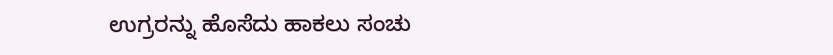ಉಗ್ರರನ್ನು ಹೊಸೆದು ಹಾಕಲು ಸಂಚು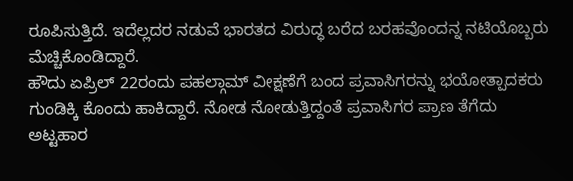ರೂಪಿಸುತ್ತಿದೆ. ಇದೆಲ್ಲದರ ನಡುವೆ ಭಾರತದ ವಿರುದ್ಧ ಬರೆದ ಬರಹವೊಂದನ್ನ ನಟಿಯೊಬ್ಬರು ಮೆಚ್ಚಿಕೊಂಡಿದ್ದಾರೆ.
ಹೌದು ಏಪ್ರಿಲ್ 22ರಂದು ಪಹಲ್ಗಾಮ್ ವೀಕ್ಷಣೆಗೆ ಬಂದ ಪ್ರವಾಸಿಗರನ್ನು ಭಯೋತ್ಪಾದಕರು ಗುಂಡಿಕ್ಕಿ ಕೊಂದು ಹಾಕಿದ್ದಾರೆ. ನೋಡ ನೋಡುತ್ತಿದ್ದಂತೆ ಪ್ರವಾಸಿಗರ ಪ್ರಾಣ ತೆಗೆದು ಅಟ್ಟಹಾರ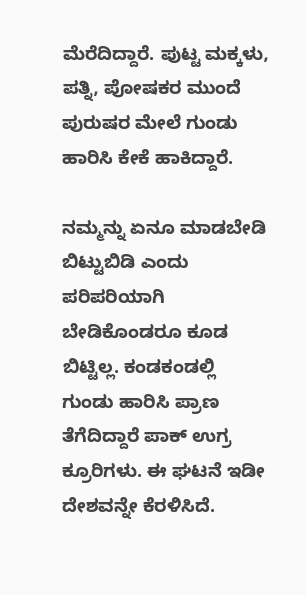ಮೆರೆದಿದ್ದಾರೆ. ಪುಟ್ಟ ಮಕ್ಕಳು, ಪತ್ನಿ, ಪೋಷಕರ ಮುಂದೆ ಪುರುಷರ ಮೇಲೆ ಗುಂಡು ಹಾರಿಸಿ ಕೇಕೆ ಹಾಕಿದ್ದಾರೆ.

ನಮ್ಮನ್ನು ಏನೂ ಮಾಡಬೇಡಿ ಬಿಟ್ಟುಬಿಡಿ ಎಂದು ಪರಿಪರಿಯಾಗಿ ಬೇಡಿಕೊಂಡರೂ ಕೂಡ ಬಿಟ್ಟಿಲ್ಲ. ಕಂಡಕಂಡಲ್ಲಿ ಗುಂಡು ಹಾರಿಸಿ ಪ್ರಾಣ ತೆಗೆದಿದ್ದಾರೆ ಪಾಕ್ ಉಗ್ರ ಕ್ರೂರಿಗಳು. ಈ ಘಟನೆ ಇಡೀ ದೇಶವನ್ನೇ ಕೆರಳಿಸಿದೆ.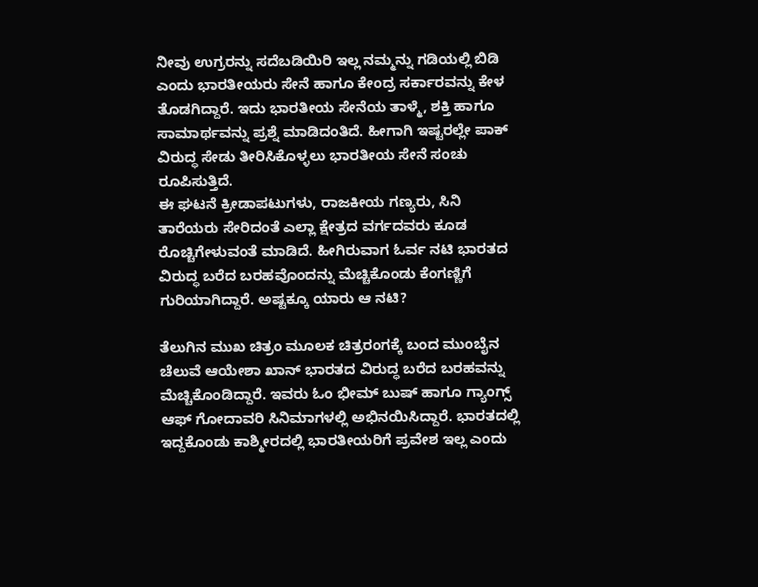ನೀವು ಉಗ್ರರನ್ನು ಸದೆಬಡಿಯಿರಿ ಇಲ್ಲ ನಮ್ಮನ್ನು ಗಡಿಯಲ್ಲಿ ಬಿಡಿ ಎಂದು ಭಾರತೀಯರು ಸೇನೆ ಹಾಗೂ ಕೇಂದ್ರ ಸರ್ಕಾರವನ್ನು ಕೇಳ ತೊಡಗಿದ್ದಾರೆ. ಇದು ಭಾರತೀಯ ಸೇನೆಯ ತಾಳ್ಮೆ, ಶಕ್ತಿ ಹಾಗೂ ಸಾಮಾರ್ಥವನ್ನು ಪ್ರಶ್ನೆ ಮಾಡಿದಂತಿದೆ. ಹೀಗಾಗಿ ಇಷ್ಟರಲ್ಲೇ ಪಾಕ್ ವಿರುದ್ಧ ಸೇಡು ತೀರಿಸಿಕೊಳ್ಳಲು ಭಾರತೀಯ ಸೇನೆ ಸಂಚು ರೂಪಿಸುತ್ತಿದೆ.
ಈ ಘಟನೆ ಕ್ರೀಡಾಪಟುಗಳು, ರಾಜಕೀಯ ಗಣ್ಯರು, ಸಿನಿ ತಾರೆಯರು ಸೇರಿದಂತೆ ಎಲ್ಲಾ ಕ್ಷೇತ್ರದ ವರ್ಗದವರು ಕೂಡ ರೊಚ್ಚಿಗೇಳುವಂತೆ ಮಾಡಿದೆ. ಹೀಗಿರುವಾಗ ಓರ್ವ ನಟಿ ಭಾರತದ ವಿರುದ್ಧ ಬರೆದ ಬರಹವೊಂದನ್ನು ಮೆಚ್ಚಿಕೊಂಡು ಕೆಂಗಣ್ಣಿಗೆ ಗುರಿಯಾಗಿದ್ದಾರೆ. ಅಷ್ಟಕ್ಕೂ ಯಾರು ಆ ನಟಿ?

ತೆಲುಗಿನ ಮುಖ ಚಿತ್ರಂ ಮೂಲಕ ಚಿತ್ರರಂಗಕ್ಕೆ ಬಂದ ಮುಂಬೈನ ಚೆಲುವೆ ಆಯೇಶಾ ಖಾನ್ ಭಾರತದ ವಿರುದ್ಧ ಬರೆದ ಬರಹವನ್ನು ಮೆಚ್ಚಿಕೊಂಡಿದ್ದಾರೆ. ಇವರು ಓಂ ಭೀಮ್ ಬುಷ್ ಹಾಗೂ ಗ್ಯಾಂಗ್ಸ್ ಆಫ್ ಗೋದಾವರಿ ಸಿನಿಮಾಗಳಲ್ಲಿ ಅಭಿನಯಿಸಿದ್ದಾರೆ. ಭಾರತದಲ್ಲಿ ಇದ್ದಕೊಂಡು ಕಾಶ್ಮೀರದಲ್ಲಿ ಭಾರತೀಯರಿಗೆ ಪ್ರವೇಶ ಇಲ್ಲ ಎಂದು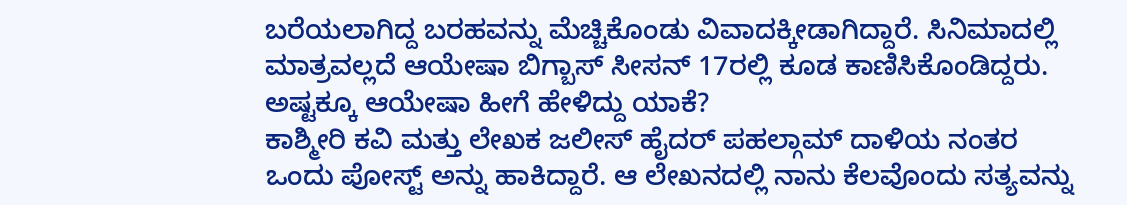ಬರೆಯಲಾಗಿದ್ದ ಬರಹವನ್ನು ಮೆಚ್ಚಿಕೊಂಡು ವಿವಾದಕ್ಕೀಡಾಗಿದ್ದಾರೆ. ಸಿನಿಮಾದಲ್ಲಿ ಮಾತ್ರವಲ್ಲದೆ ಆಯೇಷಾ ಬಿಗ್ಬಾಸ್ ಸೀಸನ್ 17ರಲ್ಲಿ ಕೂಡ ಕಾಣಿಸಿಕೊಂಡಿದ್ದರು. ಅಷ್ಟಕ್ಕೂ ಆಯೇಷಾ ಹೀಗೆ ಹೇಳಿದ್ದು ಯಾಕೆ?
ಕಾಶ್ಮೀರಿ ಕವಿ ಮತ್ತು ಲೇಖಕ ಜಲೀಸ್ ಹೈದರ್ ಪಹಲ್ಗಾಮ್ ದಾಳಿಯ ನಂತರ ಒಂದು ಪೋಸ್ಟ್ ಅನ್ನು ಹಾಕಿದ್ದಾರೆ. ಆ ಲೇಖನದಲ್ಲಿ ನಾನು ಕೆಲವೊಂದು ಸತ್ಯವನ್ನು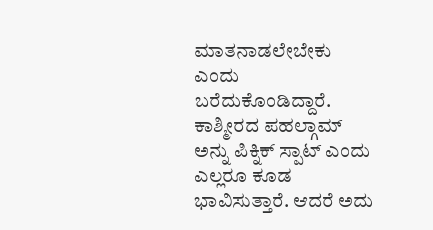ಮಾತನಾಡಲೇಬೇಕು ಎಂದು ಬರೆದುಕೊಂಡಿದ್ದಾರೆ. ಕಾಶ್ಮೀರದ ಪಹಲ್ಗಾಮ್ ಅನ್ನು ಪಿಕ್ನಿಕ್ ಸ್ಪಾಟ್ ಎಂದು ಎಲ್ಲರೂ ಕೂಡ ಭಾವಿಸುತ್ತಾರೆ. ಆದರೆ ಅದು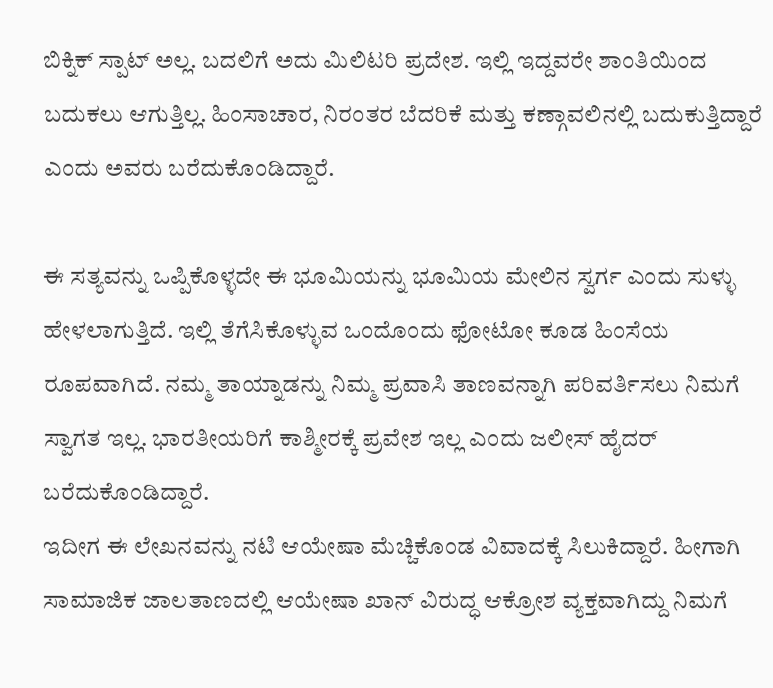ಬಿಕ್ನಿಕ್ ಸ್ಪಾಟ್ ಅಲ್ಲ. ಬದಲಿಗೆ ಅದು ಮಿಲಿಟರಿ ಪ್ರದೇಶ. ಇಲ್ಲಿ ಇದ್ದವರೇ ಶಾಂತಿಯಿಂದ ಬದುಕಲು ಆಗುತ್ತಿಲ್ಲ. ಹಿಂಸಾಚಾರ, ನಿರಂತರ ಬೆದರಿಕೆ ಮತ್ತು ಕಣ್ಗಾವಲಿನಲ್ಲಿ ಬದುಕುತ್ತಿದ್ದಾರೆ ಎಂದು ಅವರು ಬರೆದುಕೊಂಡಿದ್ದಾರೆ.

ಈ ಸತ್ಯವನ್ನು ಒಪ್ಪಿಕೊಳ್ಳದೇ ಈ ಭೂಮಿಯನ್ನು ಭೂಮಿಯ ಮೇಲಿನ ಸ್ವರ್ಗ ಎಂದು ಸುಳ್ಳು ಹೇಳಲಾಗುತ್ತಿದೆ. ಇಲ್ಲಿ ತೆಗೆಸಿಕೊಳ್ಳುವ ಒಂದೊಂದು ಫೋಟೋ ಕೂಡ ಹಿಂಸೆಯ ರೂಪವಾಗಿದೆ. ನಮ್ಮ ತಾಯ್ನಾಡನ್ನು ನಿಮ್ಮ ಪ್ರವಾಸಿ ತಾಣವನ್ನಾಗಿ ಪರಿವರ್ತಿಸಲು ನಿಮಗೆ ಸ್ವಾಗತ ಇಲ್ಲ. ಭಾರತೀಯರಿಗೆ ಕಾಶ್ಮೀರಕ್ಕೆ ಪ್ರವೇಶ ಇಲ್ಲ ಎಂದು ಜಲೀಸ್ ಹೈದರ್ ಬರೆದುಕೊಂಡಿದ್ದಾರೆ.
ಇದೀಗ ಈ ಲೇಖನವನ್ನು ನಟಿ ಆಯೇಷಾ ಮೆಚ್ಚಿಕೊಂಡ ವಿವಾದಕ್ಕೆ ಸಿಲುಕಿದ್ದಾರೆ. ಹೀಗಾಗಿ ಸಾಮಾಜಿಕ ಜಾಲತಾಣದಲ್ಲಿ ಆಯೇಷಾ ಖಾನ್ ವಿರುದ್ಧ ಆಕ್ರೋಶ ವ್ಯಕ್ತವಾಗಿದ್ದು ನಿಮಗೆ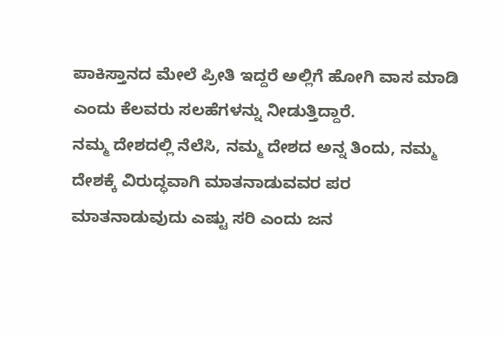ಪಾಕಿಸ್ತಾನದ ಮೇಲೆ ಪ್ರೀತಿ ಇದ್ದರೆ ಅಲ್ಲಿಗೆ ಹೋಗಿ ವಾಸ ಮಾಡಿ ಎಂದು ಕೆಲವರು ಸಲಹೆಗಳನ್ನು ನೀಡುತ್ತಿದ್ದಾರೆ.
ನಮ್ಮ ದೇಶದಲ್ಲಿ ನೆಲೆಸಿ, ನಮ್ಮ ದೇಶದ ಅನ್ನ ತಿಂದು, ನಮ್ಮ ದೇಶಕ್ಕೆ ವಿರುದ್ಧವಾಗಿ ಮಾತನಾಡುವವರ ಪರ ಮಾತನಾಡುವುದು ಎಷ್ಟು ಸರಿ ಎಂದು ಜನ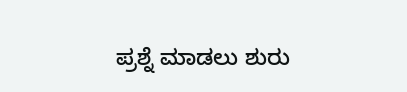ಪ್ರಶ್ನೆ ಮಾಡಲು ಶುರು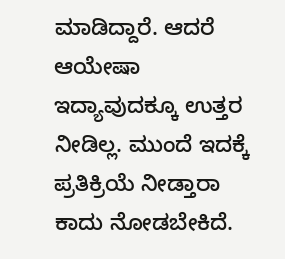ಮಾಡಿದ್ದಾರೆ. ಆದರೆ ಆಯೇಷಾ ಇದ್ಯಾವುದಕ್ಕೂ ಉತ್ತರ ನೀಡಿಲ್ಲ. ಮುಂದೆ ಇದಕ್ಕೆ ಪ್ರತಿಕ್ರಿಯೆ ನೀಡ್ತಾರಾ ಕಾದು ನೋಡಬೇಕಿದೆ.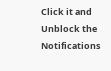Click it and Unblock the Notifications